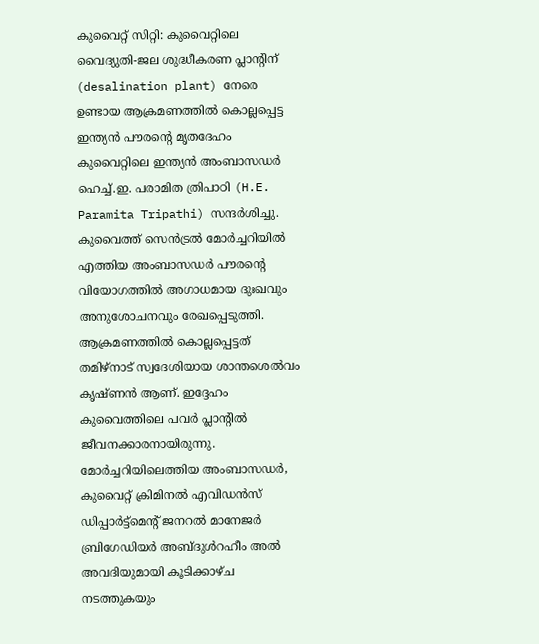കുവൈറ്റ് സിറ്റി: കുവൈറ്റിലെ വൈദ്യുതി-ജല ശുദ്ധീകരണ പ്ലാന്റിന് (desalination plant) നേരെ ഉണ്ടായ ആക്രമണത്തിൽ കൊല്ലപ്പെട്ട ഇന്ത്യൻ പൗരന്റെ മൃതദേഹം കുവൈറ്റിലെ ഇന്ത്യൻ അംബാസഡർ ഹെച്ച്.ഇ. പരാമിത ത്രിപാഠി (H.E. Paramita Tripathi) സന്ദർശിച്ചു. കുവൈത്ത് സെൻട്രൽ മോർച്ചറിയിൽ എത്തിയ അംബാസഡർ പൗരന്റെ വിയോഗത്തിൽ അഗാധമായ ദുഃഖവും അനുശോചനവും രേഖപ്പെടുത്തി. ആക്രമണത്തിൽ കൊല്ലപ്പെട്ടത് തമിഴ്നാട് സ്വദേശിയായ ശാന്തശെൽവം കൃഷ്ണൻ ആണ്. ഇദ്ദേഹം കുവൈത്തിലെ പവർ പ്ലാന്റിൽ ജീവനക്കാരനായിരുന്നു.
മോർച്ചറിയിലെത്തിയ അംബാസഡർ, കുവൈറ്റ് ക്രിമിനൽ എവിഡൻസ് ഡിപ്പാർട്ട്മെന്റ് ജനറൽ മാനേജർ ബ്രിഗേഡിയർ അബ്ദുൾറഹീം അൽ അവദിയുമായി കൂടിക്കാഴ്ച നടത്തുകയും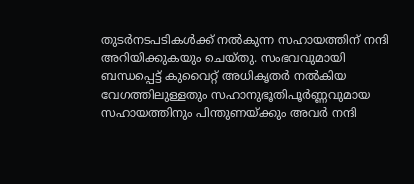തുടർനടപടികൾക്ക് നൽകുന്ന സഹായത്തിന് നന്ദി അറിയിക്കുകയും ചെയ്തു. സംഭവവുമായി ബന്ധപ്പെട്ട് കുവൈറ്റ് അധികൃതർ നൽകിയ വേഗത്തിലുള്ളതും സഹാനുഭൂതിപൂർണ്ണവുമായ സഹായത്തിനും പിന്തുണയ്ക്കും അവർ നന്ദി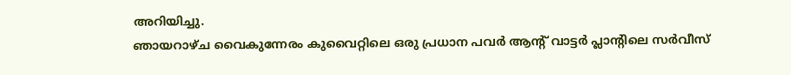അറിയിച്ചു.
ഞായറാഴ്ച വൈകുന്നേരം കുവൈറ്റിലെ ഒരു പ്രധാന പവർ ആന്റ് വാട്ടർ പ്ലാന്റിലെ സർവീസ്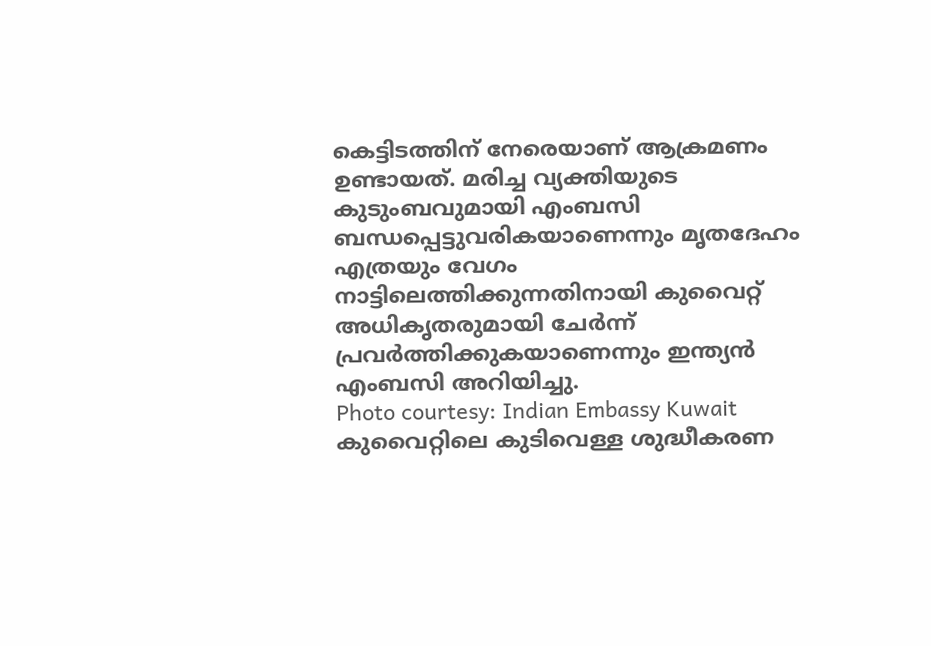കെട്ടിടത്തിന് നേരെയാണ് ആക്രമണം ഉണ്ടായത്. മരിച്ച വ്യക്തിയുടെ കുടുംബവുമായി എംബസി ബന്ധപ്പെട്ടുവരികയാണെന്നും മൃതദേഹം എത്രയും വേഗം നാട്ടിലെത്തിക്കുന്നതിനായി കുവൈറ്റ് അധികൃതരുമായി ചേർന്ന് പ്രവർത്തിക്കുകയാണെന്നും ഇന്ത്യൻ എംബസി അറിയിച്ചു.
Photo courtesy: Indian Embassy Kuwait
കുവൈറ്റിലെ കുടിവെള്ള ശുദ്ധീകരണ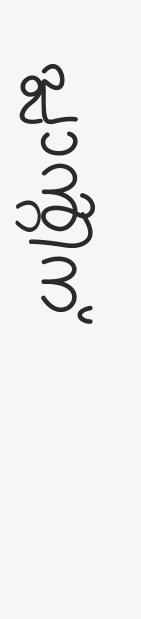പ്ലാൻ്റിന്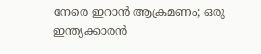നേരെ ഇറാൻ ആക്രമണം; ഒരു ഇന്ത്യക്കാരൻ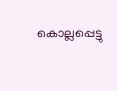കൊല്ലപ്പെട്ടു